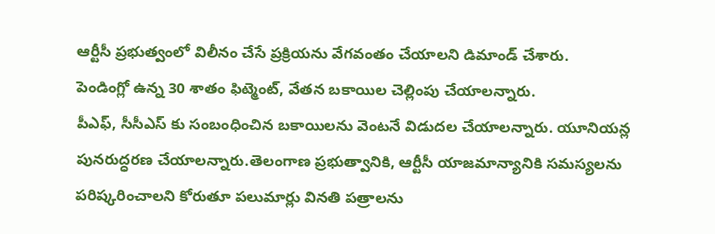ఆర్టీసీ ప్రభుత్వంలో విలీనం చేసే ప్రక్రియను వేగవంతం చేయాలని డిమాండ్ చేశారు.
పెండింగ్లో ఉన్న 30 శాతం ఫిట్మెంట్, వేతన బకాయిల చెల్లింపు చేయాలన్నారు.
పీఎఫ్, సీసీఎస్ కు సంబంధించిన బకాయిలను వెంటనే విడుదల చేయాలన్నారు. యూనియన్ల పునరుద్ధరణ చేయాలన్నారు.తెలంగాణ ప్రభుత్వానికి, ఆర్టీసీ యాజమాన్యానికి సమస్యలను పరిష్కరించాలని కోరుతూ పలుమార్లు వినతి పత్రాలను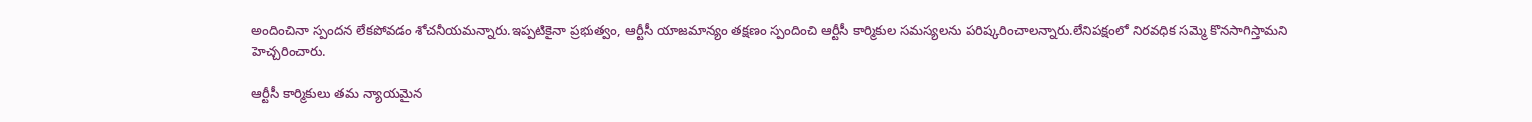అందించినా స్పందన లేకపోవడం శోచనీయమన్నారు.ఇప్పటికైనా ప్రభుత్వం, ఆర్టీసీ యాజమాన్యం తక్షణం స్పందించి ఆర్టీసీ కార్మికుల సమస్యలను పరిష్కరించాలన్నారు.లేనిపక్షంలో నిరవధిక సమ్మె కొనసాగిస్తామని హెచ్చరించారు.

ఆర్టీసీ కార్మికులు తమ న్యాయమైన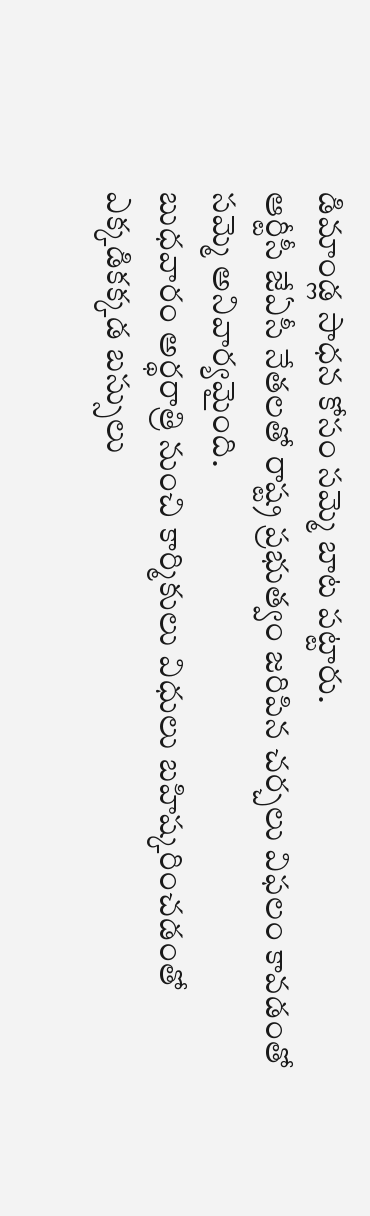డిమాండ్ల సాధన కోసం సమ్మె బాట పట్టారు.
ఆర్టీసీ జేఏసీ నేతలతో రాష్ట్ర ప్రభుత్వం జరిపిన చర్చలు విఫలం కావడంతో సమ్మె అనివార్యమైంది.
బుధవారం అర్థరాత్రి నుంచి కార్మికులు విధులు బహిష్కరించడంతో ఎక్కడికక్కడ బస్సులు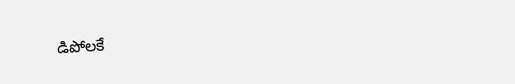డిపోలకే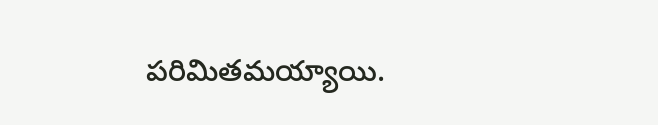పరిమితమయ్యాయి.